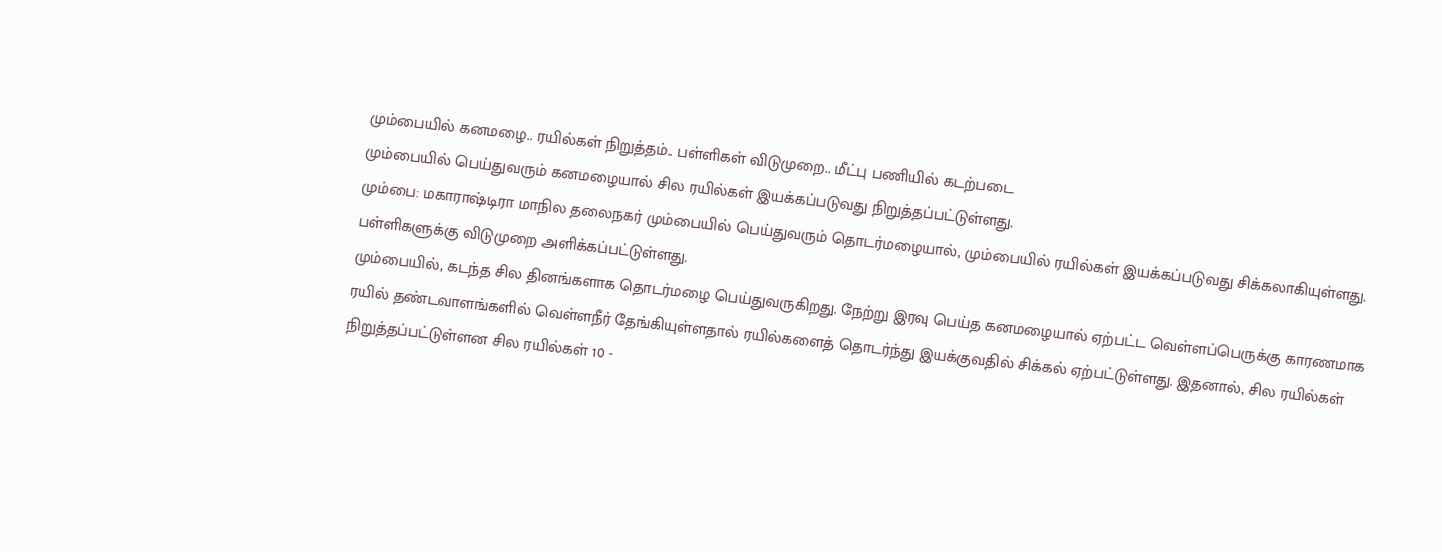மும்பையில் கனமழை.. ரயில்கள் நிறுத்தம்.. பள்ளிகள் விடுமுறை.. மீட்பு பணியில் கடற்படை
மும்பையில் பெய்துவரும் கனமழையால் சில ரயில்கள் இயக்கப்படுவது நிறுத்தப்பட்டுள்ளது.
மும்பை: மகாராஷ்டிரா மாநில தலைநகர் மும்பையில் பெய்துவரும் தொடர்மழையால், மும்பையில் ரயில்கள் இயக்கப்படுவது சிக்கலாகியுள்ளது. பள்ளிகளுக்கு விடுமுறை அளிக்கப்பட்டுள்ளது.
மும்பையில், கடந்த சில தினங்களாக தொடர்மழை பெய்துவருகிறது. நேற்று இரவு பெய்த கனமழையால் ஏற்பட்ட வெள்ளப்பெருக்கு காரணமாக ரயில் தண்டவாளங்களில் வெள்ளநீர் தேங்கியுள்ளதால் ரயில்களைத் தொடர்ந்து இயக்குவதில் சிக்கல் ஏற்பட்டுள்ளது. இதனால், சில ரயில்கள் நிறுத்தப்பட்டுள்ளன சில ரயில்கள் 10 -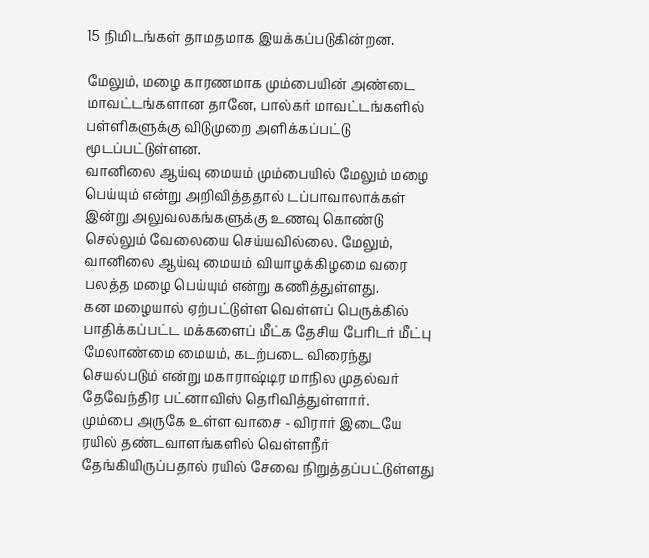15 நிமிடங்கள் தாமதமாக இயக்கப்படுகின்றன.

மேலும், மழை காரணமாக மும்பையின் அண்டை மாவட்டங்களான தானே, பால்கர் மாவட்டங்களில் பள்ளிகளுக்கு விடுமுறை அளிக்கப்பட்டு மூடப்பட்டுள்ளன.
வானிலை ஆய்வு மையம் மும்பையில் மேலும் மழை பெய்யும் என்று அறிவித்ததால் டப்பாவாலாக்கள் இன்று அலுவலகங்களுக்கு உணவு கொண்டு செல்லும் வேலையை செய்யவில்லை. மேலும், வானிலை ஆய்வு மையம் வியாழக்கிழமை வரை பலத்த மழை பெய்யும் என்று கணித்துள்ளது.
கன மழையால் ஏற்பட்டுள்ள வெள்ளப் பெருக்கில் பாதிக்கப்பட்ட மக்களைப் மீட்க தேசிய பேரிடர் மீட்பு மேலாண்மை மையம், கடற்படை விரைந்து செயல்படும் என்று மகாராஷ்டிர மாநில முதல்வர் தேவேந்திர பட்னாவிஸ் தெரிவித்துள்ளார்.
மும்பை அருகே உள்ள வாசை - விரார் இடையே ரயில் தண்டவாளங்களில் வெள்ளநீர் தேங்கியிருப்பதால் ரயில் சேவை நிறுத்தப்பட்டுள்ளது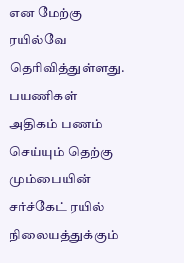என மேற்கு ரயில்வே தெரிவித்துள்ளது.
பயணிகள் அதிகம் பணம் செய்யும் தெற்கு மும்பையின் சர்ச்கேட் ரயில் நிலையத்துக்கும்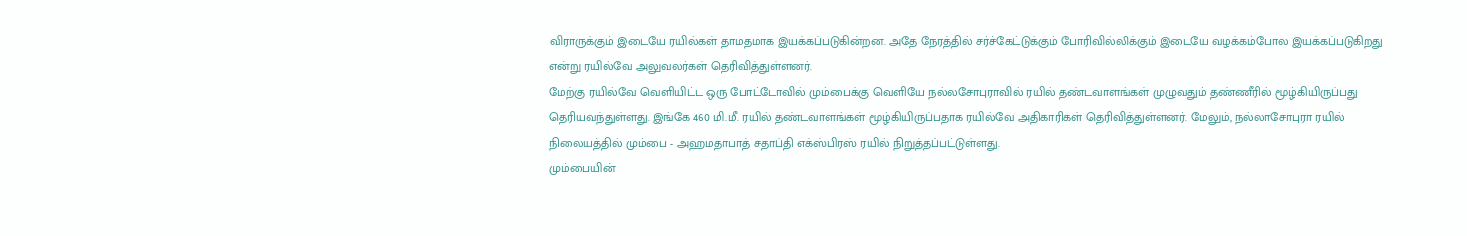விராருக்கும் இடையே ரயில்கள் தாமதமாக இயக்கப்படுகின்றன. அதே நேரத்தில் சர்ச்கேட்டுக்கும் போரிவில்லிக்கும் இடையே வழக்கம்போல இயக்கப்படுகிறது என்று ரயில்வே அலுவலர்கள் தெரிவித்துள்ளனர்.
மேற்கு ரயில்வே வெளியிட்ட ஒரு போட்டோவில் மும்பைக்கு வெளியே நல்லசோபுராவில் ரயில் தண்டவாளங்கள் முழுவதும் தண்ணீரில் மூழ்கியிருப்பது தெரியவந்துள்ளது. இங்கே 460 மி.மீ. ரயில் தண்டவாளங்கள் மூழ்கியிருப்பதாக ரயில்வே அதிகாரிகள் தெரிவித்துள்ளனர். மேலும், நல்லாசோபுரா ரயில் நிலையத்தில் மும்பை - அஹமதாபாத் சதாப்தி எக்ஸ்பிரஸ் ரயில் நிறுத்தப்பட்டுள்ளது.
மும்பையின்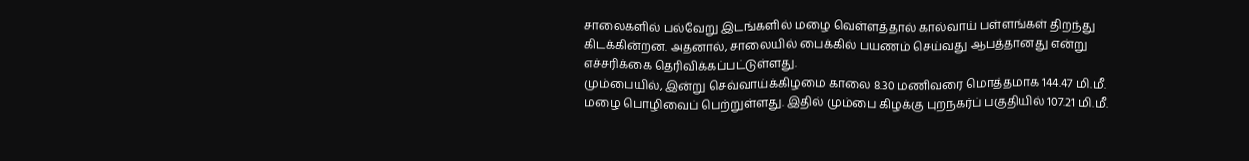சாலைகளில் பல்வேறு இடங்களில் மழை வெள்ளத்தால் கால்வாய் பள்ளங்கள் திறந்து கிடக்கின்றன. அதனால், சாலையில் பைக்கில் பயணம் செய்வது ஆபத்தானது என்று எச்சரிக்கை தெரிவிக்கப்பட்டுள்ளது.
மும்பையில், இன்று செவ்வாய்க்கிழமை காலை 8.30 மணிவரை மொத்தமாக 144.47 மி.மீ. மழை பொழிவைப் பெற்றுள்ளது. இதில் மும்பை கிழக்கு புறநகர்ப் பகுதியில் 107.21 மி.மீ.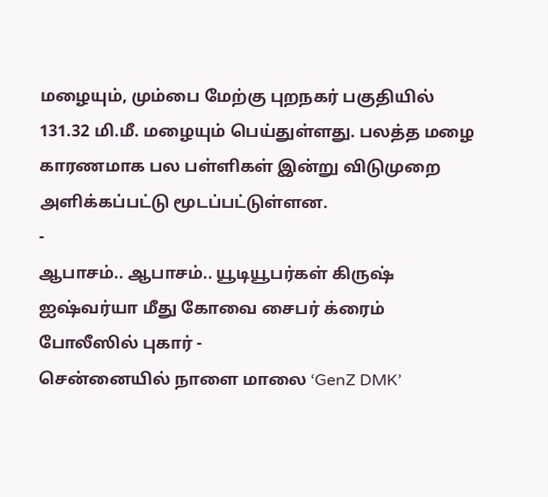மழையும், மும்பை மேற்கு புறநகர் பகுதியில் 131.32 மி.மீ. மழையும் பெய்துள்ளது. பலத்த மழை காரணமாக பல பள்ளிகள் இன்று விடுமுறை அளிக்கப்பட்டு மூடப்பட்டுள்ளன.
-
ஆபாசம்.. ஆபாசம்.. யூடியூபர்கள் கிருஷ் ஐஷ்வர்யா மீது கோவை சைபர் க்ரைம் போலீஸில் புகார் -
சென்னையில் நாளை மாலை ‘GenZ DMK’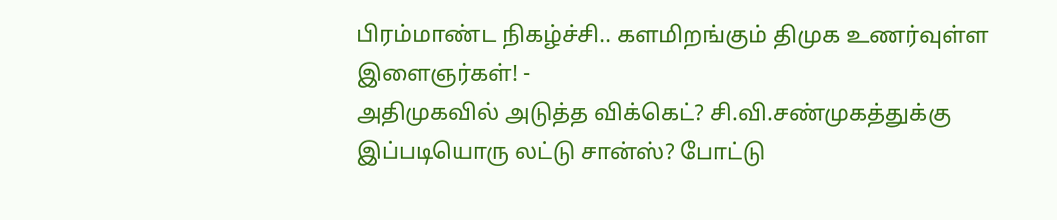பிரம்மாண்ட நிகழ்ச்சி.. களமிறங்கும் திமுக உணர்வுள்ள இளைஞர்கள்! -
அதிமுகவில் அடுத்த விக்கெட்? சி.வி.சண்முகத்துக்கு இப்படியொரு லட்டு சான்ஸ்? போட்டு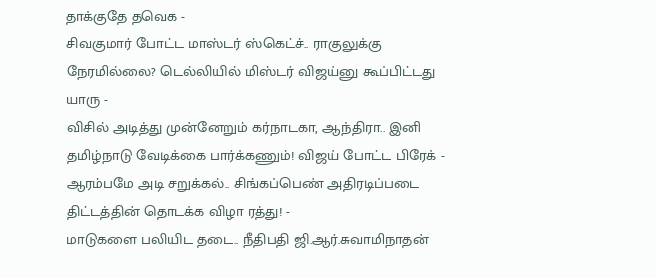தாக்குதே தவெக -
சிவகுமார் போட்ட மாஸ்டர் ஸ்கெட்ச்.. ராகுலுக்கு நேரமில்லை? டெல்லியில் மிஸ்டர் விஜய்னு கூப்பிட்டது யாரு -
விசில் அடித்து முன்னேறும் கர்நாடகா, ஆந்திரா.. இனி தமிழ்நாடு வேடிக்கை பார்க்கணும்! விஜய் போட்ட பிரேக் -
ஆரம்பமே அடி சறுக்கல்.. சிங்கப்பெண் அதிரடிப்படை திட்டத்தின் தொடக்க விழா ரத்து! -
மாடுகளை பலியிட தடை.. நீதிபதி ஜி.ஆர்.சுவாமிநாதன்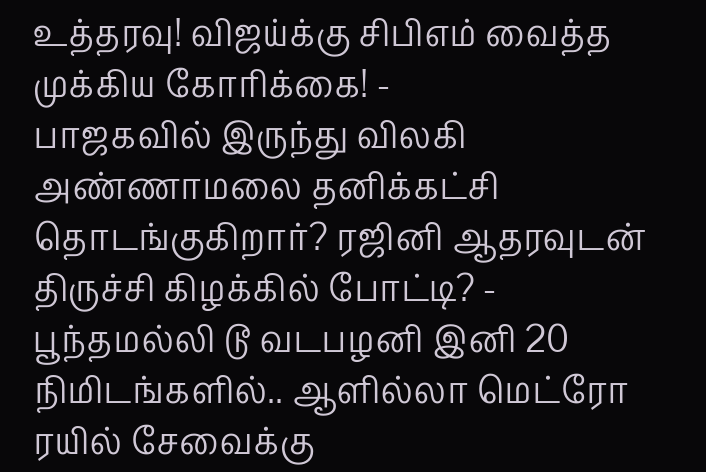உத்தரவு! விஜய்க்கு சிபிஎம் வைத்த முக்கிய கோரிக்கை! -
பாஜகவில் இருந்து விலகி அண்ணாமலை தனிக்கட்சி தொடங்குகிறார்? ரஜினி ஆதரவுடன் திருச்சி கிழக்கில் போட்டி? -
பூந்தமல்லி டூ வடபழனி இனி 20 நிமிடங்களில்.. ஆளில்லா மெட்ரோ ரயில் சேவைக்கு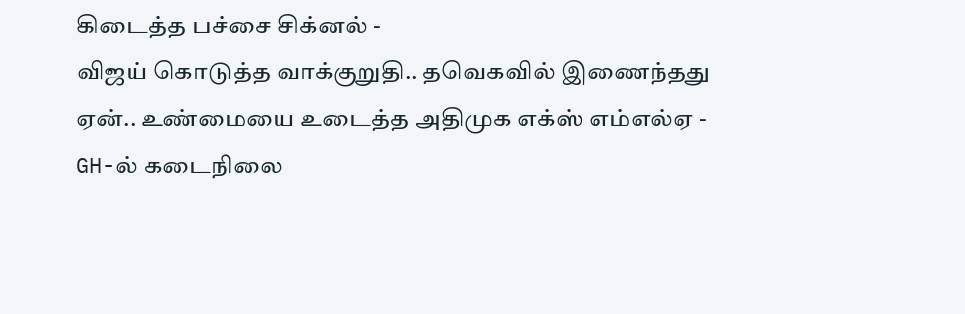கிடைத்த பச்சை சிக்னல் -
விஜய் கொடுத்த வாக்குறுதி.. தவெகவில் இணைந்தது ஏன்.. உண்மையை உடைத்த அதிமுக எக்ஸ் எம்எல்ஏ -
GH-ல் கடைநிலை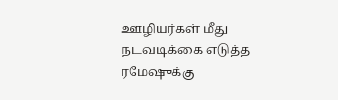ஊழியர்கள் மீது நடவடிக்கை எடுத்த ரமேஷுக்கு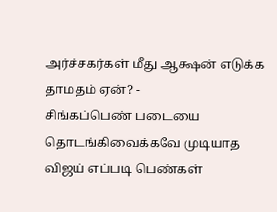அர்ச்சகர்கள் மீது ஆக்ஷன் எடுக்க தாமதம் ஏன்? -
சிங்கப்பெண் படையை தொடங்கிவைக்கவே முடியாத விஜய் எப்படி பெண்கள்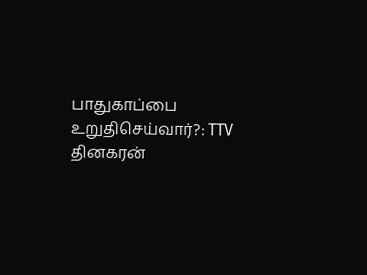பாதுகாப்பை உறுதிசெய்வார்?: TTV தினகரன்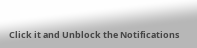Click it and Unblock the Notifications